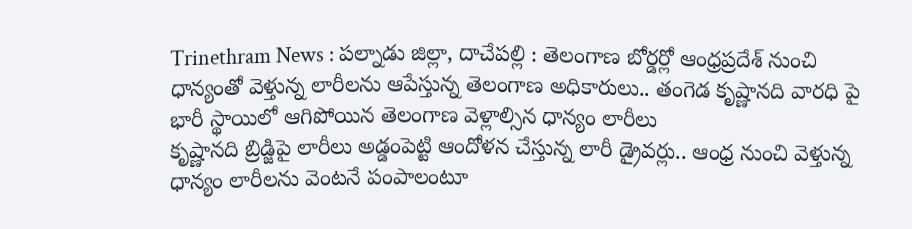Trinethram News : పల్నాడు జిల్లా, దాచేపల్లి : తెలంగాణ బోర్డర్లో ఆంధ్రప్రదేశ్ నుంచి ధాన్యంతో వెళ్తున్న లారీలను ఆపేస్తున్న తెలంగాణ అధికారులు.. తంగెడ కృష్ణానది వారధి పై భారీ స్థాయిలో ఆగిపోయిన తెలంగాణ వెళ్లాల్సిన ధాన్యం లారీలు
కృష్ణానది బ్రిడ్జిపై లారీలు అడ్డంపెట్టి ఆందోళన చేస్తున్న లారీ డ్రైవర్లు.. ఆంధ్ర నుంచి వెళ్తున్న ధాన్యం లారీలను వెంటనే పంపాలంటూ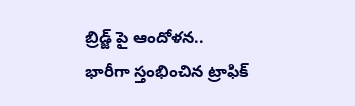బ్రిడ్జ్ పై ఆందోళన.. భారీగా స్తంభించిన ట్రాఫిక్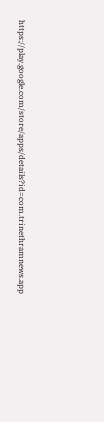https://play.google.com/store/apps/details?id=com.trinethramnews.app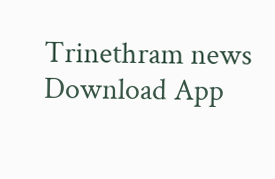Trinethram news
Download App